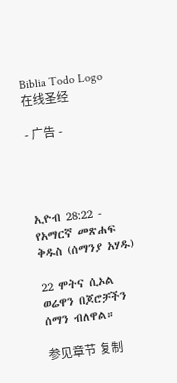Biblia Todo Logo
在线圣经

- 广告 -




ኢዮብ 28:22 - የአማርኛ መጽሐፍ ቅዱስ (ሰማንያ አሃዱ)

22 ሞትና ሲኦል ወሬዋን በጆሮቻችን ሰማን ብለዋል።

参见章节 复制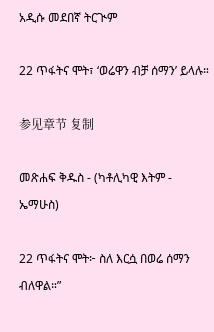አዲሱ መደበኛ ትርጒም

22 ጥፋትና ሞት፣ ‘ወሬዋን ብቻ ሰማን’ ይላሉ።

参见章节 复制

መጽሐፍ ቅዱስ - (ካቶሊካዊ እትም - ኤማሁስ)

22 ጥፋትና ሞት፦ ስለ እርሷ በወሬ ሰማን ብለዋል።”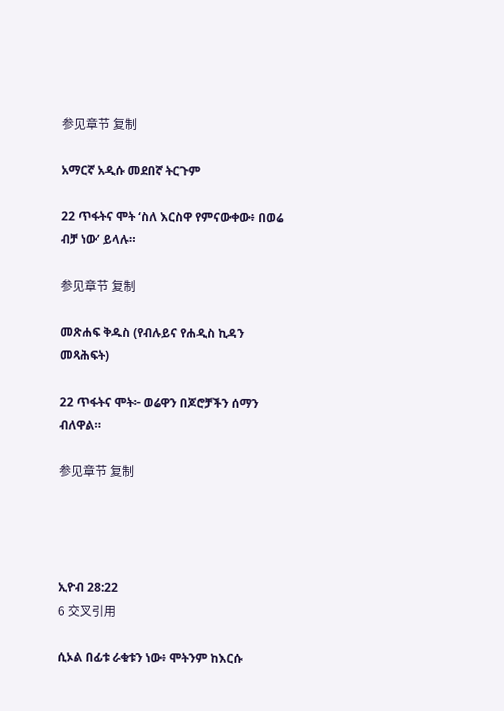参见章节 复制

አማርኛ አዲሱ መደበኛ ትርጉም

22 ጥፋትና ሞት ‘ስለ እርስዋ የምናውቀው፥ በወሬ ብቻ ነው’ ይላሉ።

参见章节 复制

መጽሐፍ ቅዱስ (የብሉይና የሐዲስ ኪዳን መጻሕፍት)

22 ጥፋትና ሞት፦ ወሬዋን በጆሮቻችን ሰማን ብለዋል።

参见章节 复制




ኢዮብ 28:22
6 交叉引用

ሲኦል በፊቱ ራቁቱን ነው፥ ሞትንም ከእርሱ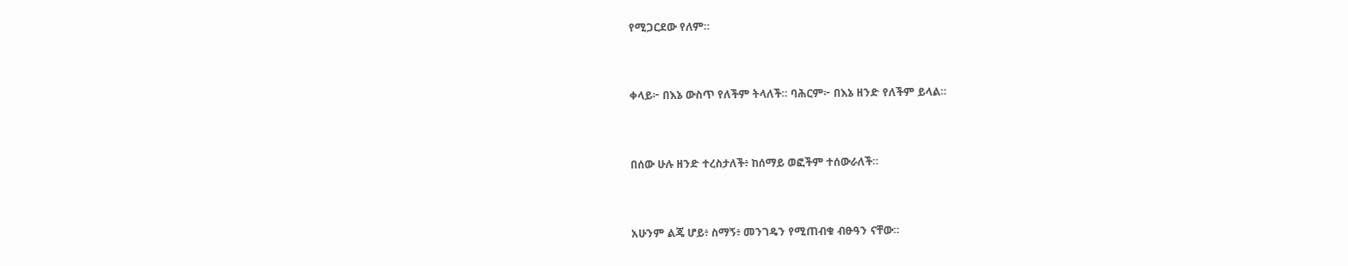የሚጋርደው የለም።


ቀላይ፦ በእኔ ውስጥ የለችም ትላለች። ባሕርም፦ በእኔ ዘንድ የለችም ይላል።


በሰው ሁሉ ዘንድ ተረስታለች፥ ከሰማይ ወፎችም ተሰውራለች።


አሁንም ልጄ ሆይ፥ ስማኝ፥ መንገዴን የሚጠብቁ ብፁዓን ናቸው።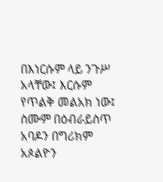በእነርሱም ላይ ንጉሥ አላቸው፤ እርሱም የጥልቅ መልአክ ነው፤ ስሙም በዕብራይስጥ አባዶን በግሪክም አጶልዮን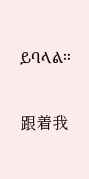ይባላል።


跟着我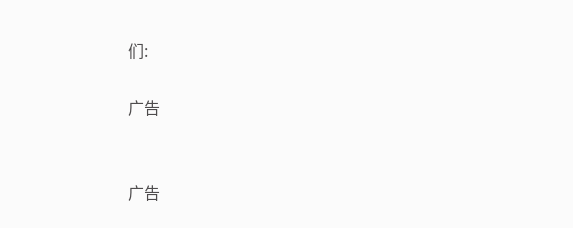们:

广告


广告